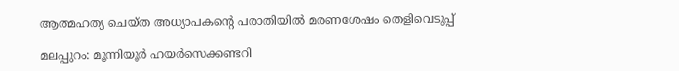ആത്മഹത്യ ചെയ്‌ത അധ്യാപകന്റെ പരാതിയില്‍ മരണശേഷം തെളിവെടുപ്പ്‌

മലപ്പുറം: മൂന്നിയൂര്‍ ഹയര്‍സെക്കണ്ടറി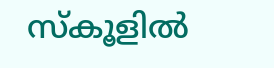സ്‌കൂളില്‍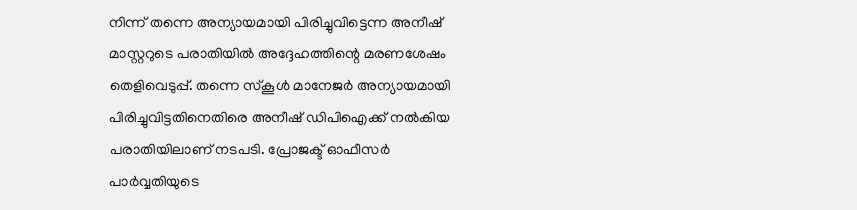നിന്ന്‌ തന്നെ അന്യായമായി പിരിച്ചുവിട്ടെന്ന അനീഷ്‌ മാസ്റ്ററുടെ പരാതിയില്‍ അദ്ദേഹത്തിന്റെ മരണശേഷം തെളിവെടുപ്പ്‌. തന്നെ സ്‌കൂള്‍ മാനേജര്‍ അന്യായമായി പിരിച്ചുവിട്ടതിനെതിരെ അനീഷ്‌ ഡിപിഐക്ക്‌ നല്‍കിയ പരാതിയിലാണ്‌ നടപടി. പ്രോജക്ട്‌ ഓഫീസര്‍ പാര്‍വ്വതിയുടെ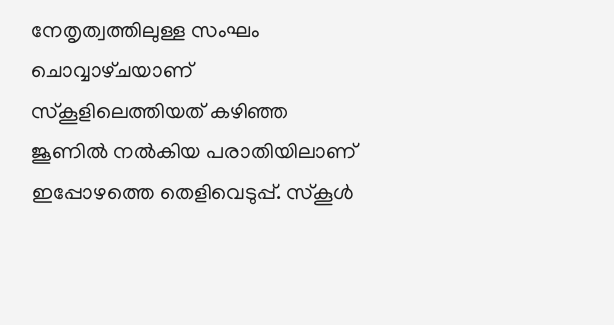നേതൃത്വത്തിലുള്ള സംഘം ചൊവ്വാഴ്‌ചയാണ്‌ സ്‌കൂളിലെത്തിയത്‌ കഴിഞ്ഞ ജൂണില്‍ നല്‍കിയ പരാതിയിലാണ്‌ ഇപ്പോഴത്തെ തെളിവെടുപ്പ്‌. സ്‌കൂള്‍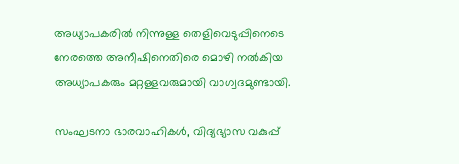അധ്യാപകരില്‍ നിന്നുള്ള തെളിവെടുപ്പിനെടെ നേരത്തെ അനീഷിനെതിരെ മൊഴി നല്‍കിയ അധ്യാപകരും മറ്റള്ളവരുമായി വാഗ്വദമുണ്ടായി.

സംഘടനാ ഭാരവാഹികള്‍, വിദ്യഭ്യാസ വകുപ്പ്‌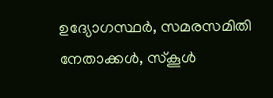ഉദ്യോഗസ്ഥര്‍, സമരസമിതി നേതാക്കള്‍, സ്‌കൂള്‍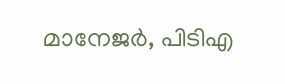മാനേജര്‍, പിടിഎ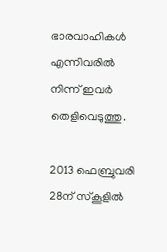ഭാരവാഹികള്‍ എന്നിവരില്‍ നിന്ന്‌ ഇവര്‍ തെളിവെടുത്തു.

2013 ഫെബ്രുവരി 28ന്‌ സ്‌കൂളില്‍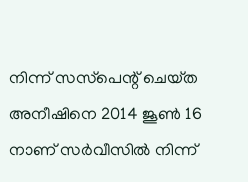നിന്ന്‌ സസ്‌പെന്റ്‌ ചെയ്‌ത അനീഷിനെ 2014 ജൂണ്‍ 16 നാണ്‌ സര്‍വീസില്‍ നിന്ന്‌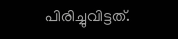പിരിച്ചുവിട്ടത്‌.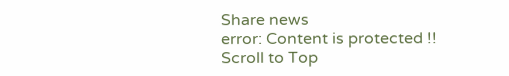Share news
error: Content is protected !!
Scroll to Top